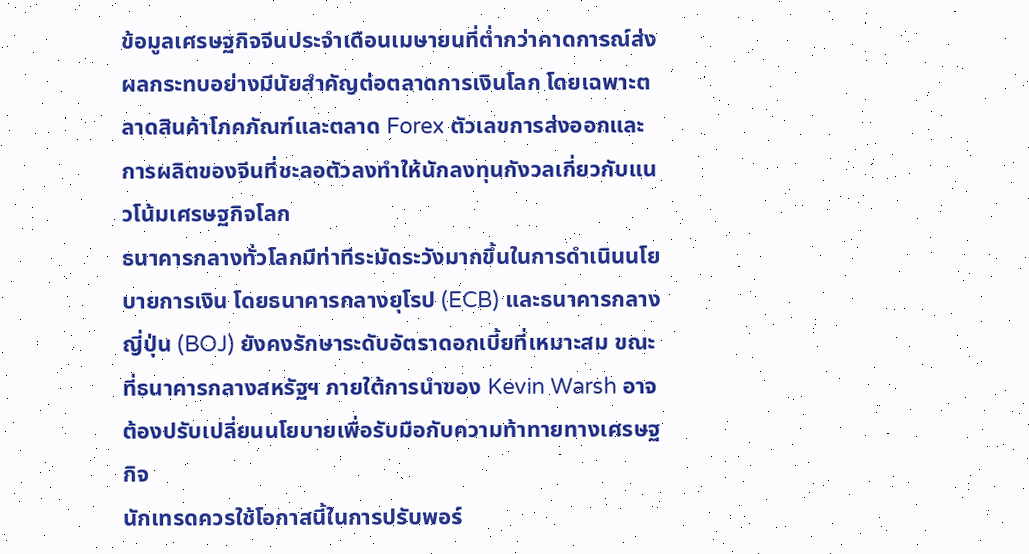ข้อมูลเศรษฐกิจจีนประจำเดือนเมษายนที่ต่ำกว่าคาดการณ์ส่งผลกระทบอย่างมีนัยสำคัญต่อตลาดการเงินโลก โดยเฉพาะตลาดสินค้าโภคภัณฑ์และตลาด Forex ตัวเลขการส่งออกและการผลิตของจีนที่ชะลอตัวลงทำให้นักลงทุนกังวลเกี่ยวกับแนวโน้มเศรษฐกิจโลก
ธนาคารกลางทั่วโลกมีท่าทีระมัดระวังมากขึ้นในการดำเนินนโยบายการเงิน โดยธนาคารกลางยุโรป (ECB) และธนาคารกลางญี่ปุ่น (BOJ) ยังคงรักษาระดับอัตราดอกเบี้ยที่เหมาะสม ขณะที่ธนาคารกลางสหรัฐฯ ภายใต้การนำของ Kevin Warsh อาจต้องปรับเปลี่ยนนโยบายเพื่อรับมือกับความท้าทายทางเศรษฐกิจ
นักเทรดควรใช้โอกาสนี้ในการปรับพอร์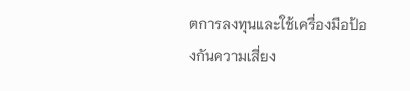ตการลงทุนและใช้เครื่องมือป้องกันความเสี่ยง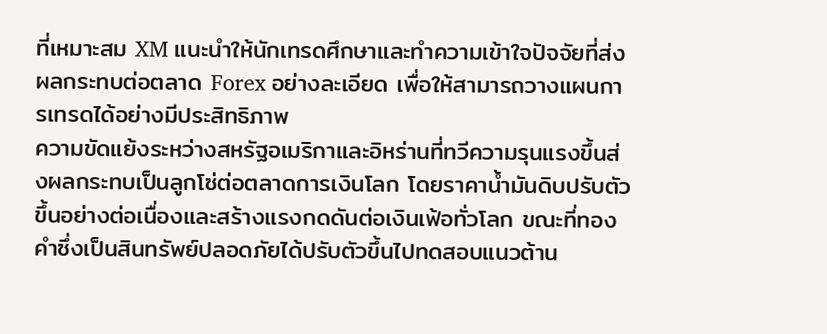ที่เหมาะสม XM แนะนำให้นักเทรดศึกษาและทำความเข้าใจปัจจัยที่ส่งผลกระทบต่อตลาด Forex อย่างละเอียด เพื่อให้สามารถวางแผนการเทรดได้อย่างมีประสิทธิภาพ
ความขัดแย้งระหว่างสหรัฐอเมริกาและอิหร่านที่ทวีความรุนแรงขึ้นส่งผลกระทบเป็นลูกโซ่ต่อตลาดการเงินโลก โดยราคาน้ำมันดิบปรับตัวขึ้นอย่างต่อเนื่องและสร้างแรงกดดันต่อเงินเฟ้อทั่วโลก ขณะที่ทองคำซึ่งเป็นสินทรัพย์ปลอดภัยได้ปรับตัวขึ้นไปทดสอบแนวต้าน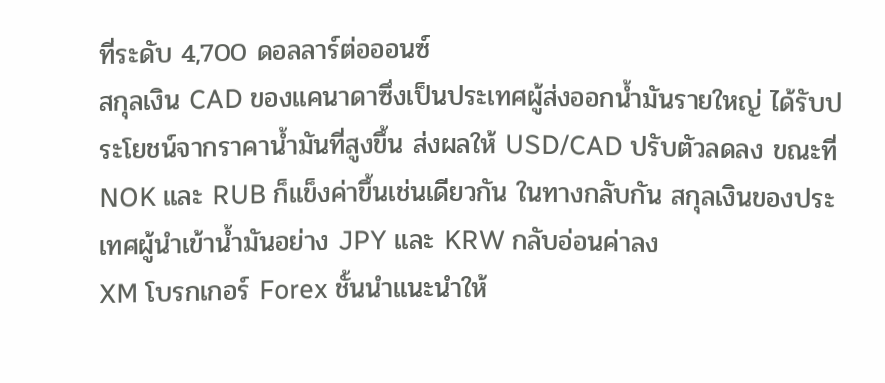ที่ระดับ 4,700 ดอลลาร์ต่อออนซ์
สกุลเงิน CAD ของแคนาดาซึ่งเป็นประเทศผู้ส่งออกน้ำมันรายใหญ่ ได้รับประโยชน์จากราคาน้ำมันที่สูงขึ้น ส่งผลให้ USD/CAD ปรับตัวลดลง ขณะที่ NOK และ RUB ก็แข็งค่าขึ้นเช่นเดียวกัน ในทางกลับกัน สกุลเงินของประเทศผู้นำเข้าน้ำมันอย่าง JPY และ KRW กลับอ่อนค่าลง
XM โบรกเกอร์ Forex ชั้นนำแนะนำให้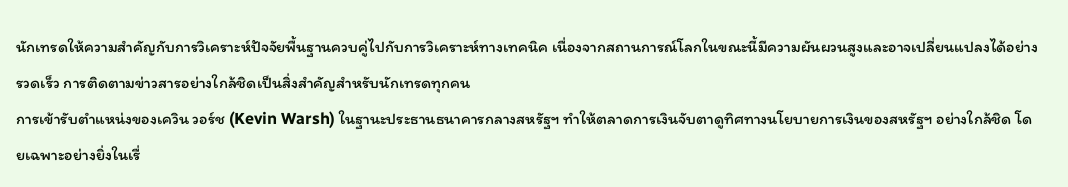นักเทรดให้ความสำคัญกับการวิเคราะห์ปัจจัยพื้นฐานควบคู่ไปกับการวิเคราะห์ทางเทคนิค เนื่องจากสถานการณ์โลกในขณะนี้มีความผันผวนสูงและอาจเปลี่ยนแปลงได้อย่างรวดเร็ว การติดตามข่าวสารอย่างใกล้ชิดเป็นสิ่งสำคัญสำหรับนักเทรดทุกคน
การเข้ารับตำแหน่งของเควิน วอร์ช (Kevin Warsh) ในฐานะประธานธนาคารกลางสหรัฐฯ ทำให้ตลาดการเงินจับตาดูทิศทางนโยบายการเงินของสหรัฐฯ อย่างใกล้ชิด โดยเฉพาะอย่างยิ่งในเรื่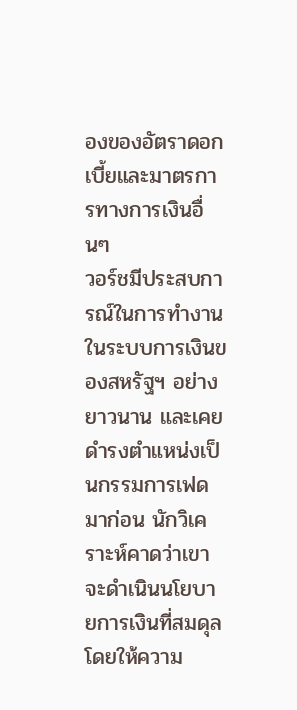องของอัตราดอกเบี้ยและมาตรการทางการเงินอื่นๆ
วอร์ชมีประสบการณ์ในการทำงานในระบบการเงินของสหรัฐฯ อย่างยาวนาน และเคยดำรงตำแหน่งเป็นกรรมการเฟดมาก่อน นักวิเคราะห์คาดว่าเขาจะดำเนินนโยบายการเงินที่สมดุล โดยให้ความ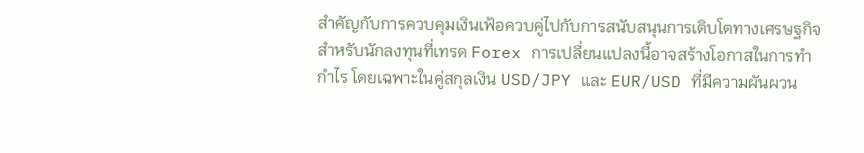สำคัญกับการควบคุมเงินเฟ้อควบคู่ไปกับการสนับสนุนการเติบโตทางเศรษฐกิจ
สำหรับนักลงทุนที่เทรด Forex การเปลี่ยนแปลงนี้อาจสร้างโอกาสในการทำกำไร โดยเฉพาะในคู่สกุลเงิน USD/JPY และ EUR/USD ที่มีความผันผวน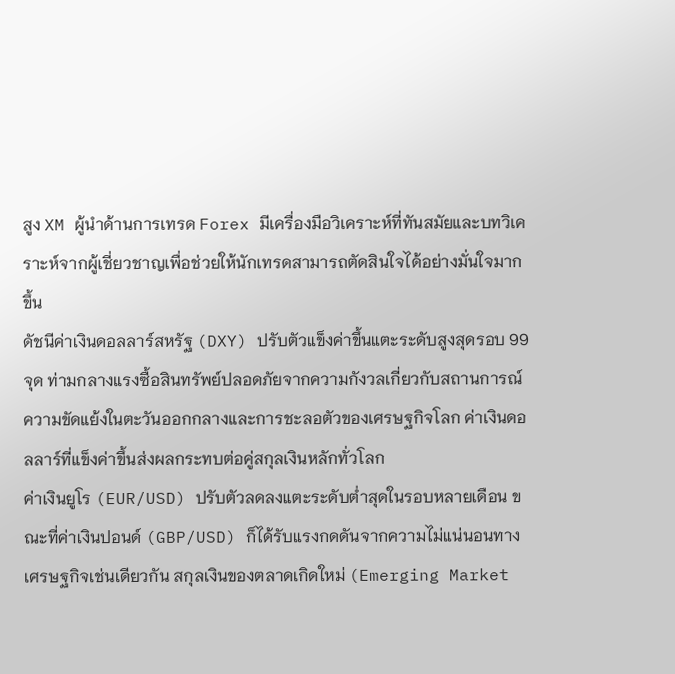สูง XM ผู้นำด้านการเทรด Forex มีเครื่องมือวิเคราะห์ที่ทันสมัยและบทวิเคราะห์จากผู้เชี่ยวชาญเพื่อช่วยให้นักเทรดสามารถตัดสินใจได้อย่างมั่นใจมากขึ้น
ดัชนีค่าเงินดอลลาร์สหรัฐ (DXY) ปรับตัวแข็งค่าขึ้นแตะระดับสูงสุดรอบ 99 จุด ท่ามกลางแรงซื้อสินทรัพย์ปลอดภัยจากความกังวลเกี่ยวกับสถานการณ์ความขัดแย้งในตะวันออกกลางและการชะลอตัวของเศรษฐกิจโลก ค่าเงินดอลลาร์ที่แข็งค่าขึ้นส่งผลกระทบต่อคู่สกุลเงินหลักทั่วโลก
ค่าเงินยูโร (EUR/USD) ปรับตัวลดลงแตะระดับต่ำสุดในรอบหลายเดือน ขณะที่ค่าเงินปอนด์ (GBP/USD) ก็ได้รับแรงกดดันจากความไม่แน่นอนทางเศรษฐกิจเช่นเดียวกัน สกุลเงินของตลาดเกิดใหม่ (Emerging Market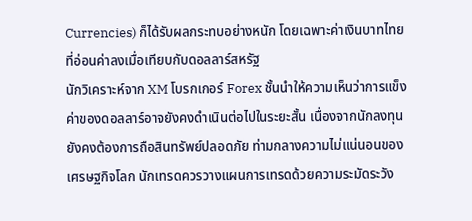Currencies) ก็ได้รับผลกระทบอย่างหนัก โดยเฉพาะค่าเงินบาทไทยที่อ่อนค่าลงเมื่อเทียบกับดอลลาร์สหรัฐ
นักวิเคราะห์จาก XM โบรกเกอร์ Forex ชั้นนำให้ความเห็นว่าการแข็งค่าของดอลลาร์อาจยังคงดำเนินต่อไปในระยะสั้น เนื่องจากนักลงทุนยังคงต้องการถือสินทรัพย์ปลอดภัย ท่ามกลางความไม่แน่นอนของเศรษฐกิจโลก นักเทรดควรวางแผนการเทรดด้วยความระมัดระวัง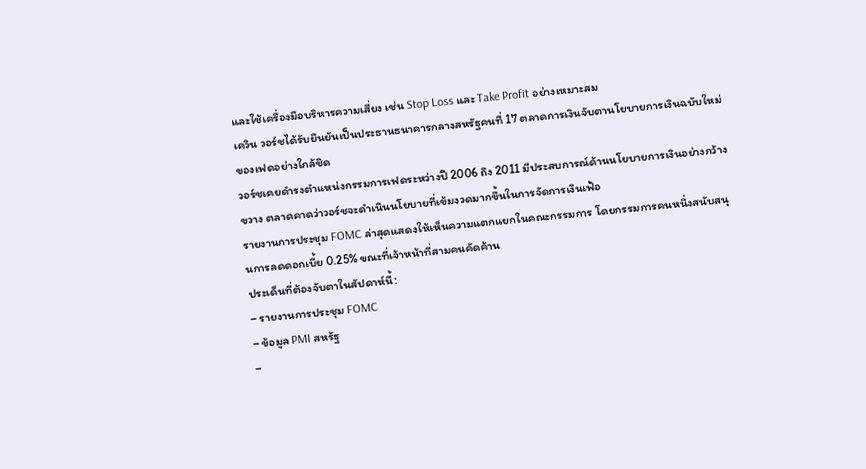และใช้เครื่องมือบริหารความเสี่ยง เช่น Stop Loss และ Take Profit อย่างเหมาะสม
เควิน วอร์ชได้รับยืนยันเป็นประธานธนาคารกลางสหรัฐคนที่ 17 ตลาดการเงินจับตานโยบายการเงินฉบับใหม่ของเฟดอย่างใกล้ชิด
วอร์ชเคยดำรงตำแหน่งกรรมการเฟดระหว่างปี 2006 ถึง 2011 มีประสบการณ์ด้านนโยบายการเงินอย่างกว้างขวาง ตลาดคาดว่าวอร์ชจะดำเนินนโยบายที่เข้มงวดมากขึ้นในการจัดการเงินเฟ้อ
รายงานการประชุม FOMC ล่าสุดแสดงให้เห็นความแตกแยกในคณะกรรมการ โดยกรรมการคนหนึ่งสนับสนุนการลดดอกเบี้ย 0.25% ขณะที่เจ้าหน้าที่สามคนคัดค้าน
ประเด็นที่ต้องจับตาในสัปดาห์นี้:
– รายงานการประชุม FOMC
– ข้อมูล PMI สหรัฐ
–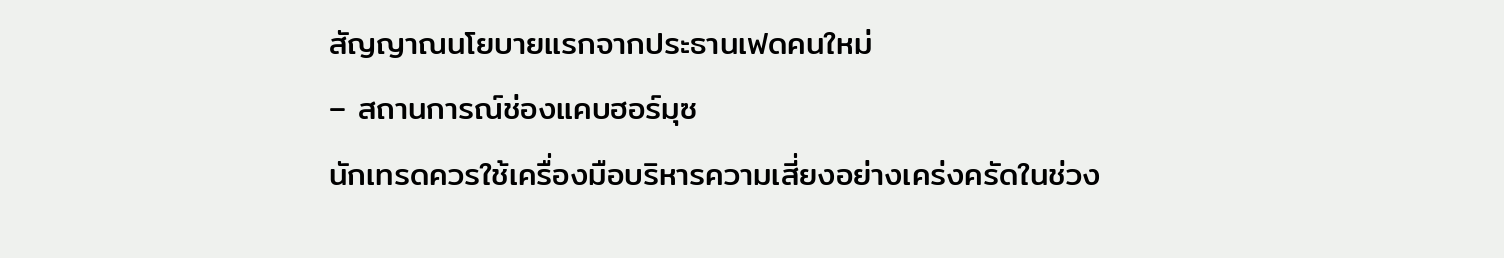สัญญาณนโยบายแรกจากประธานเฟดคนใหม่
– สถานการณ์ช่องแคบฮอร์มุซ
นักเทรดควรใช้เครื่องมือบริหารความเสี่ยงอย่างเคร่งครัดในช่วง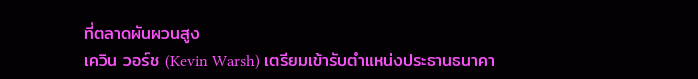ที่ตลาดผันผวนสูง
เควิน วอร์ช (Kevin Warsh) เตรียมเข้ารับตำแหน่งประธานธนาคา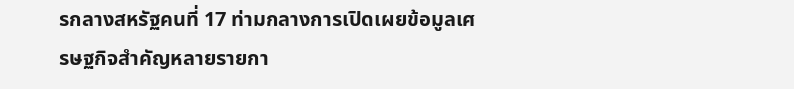รกลางสหรัฐคนที่ 17 ท่ามกลางการเปิดเผยข้อมูลเศรษฐกิจสำคัญหลายรายกา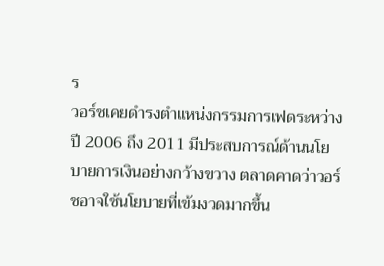ร
วอร์ชเคยดำรงตำแหน่งกรรมการเฟดระหว่างปี 2006 ถึง 2011 มีประสบการณ์ด้านนโยบายการเงินอย่างกว้างขวาง ตลาดคาดว่าวอร์ชอาจใช้นโยบายที่เข้มงวดมากขึ้น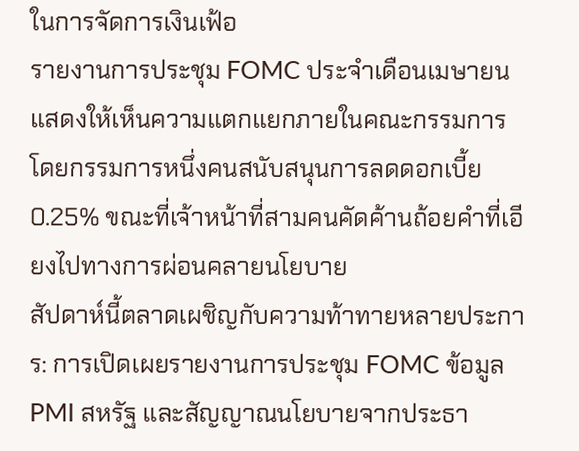ในการจัดการเงินเฟ้อ
รายงานการประชุม FOMC ประจำเดือนเมษายนแสดงให้เห็นความแตกแยกภายในคณะกรรมการ โดยกรรมการหนึ่งคนสนับสนุนการลดดอกเบี้ย 0.25% ขณะที่เจ้าหน้าที่สามคนคัดค้านถ้อยคำที่เอียงไปทางการผ่อนคลายนโยบาย
สัปดาห์นี้ตลาดเผชิญกับความท้าทายหลายประการ: การเปิดเผยรายงานการประชุม FOMC ข้อมูล PMI สหรัฐ และสัญญาณนโยบายจากประธา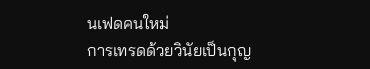นเฟดคนใหม่
การเทรดด้วยวินัยเป็นกุญ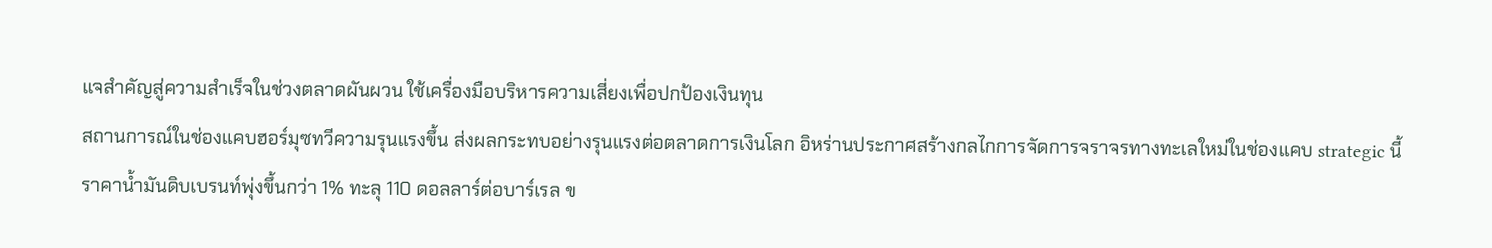แจสำคัญสู่ความสำเร็จในช่วงตลาดผันผวน ใช้เครื่องมือบริหารความเสี่ยงเพื่อปกป้องเงินทุน
สถานการณ์ในช่องแคบฮอร์มุซทวีความรุนแรงขึ้น ส่งผลกระทบอย่างรุนแรงต่อตลาดการเงินโลก อิหร่านประกาศสร้างกลไกการจัดการจราจรทางทะเลใหม่ในช่องแคบ strategic นี้
ราคาน้ำมันดิบเบรนท์พุ่งขึ้นกว่า 1% ทะลุ 110 ดอลลาร์ต่อบาร์เรล ข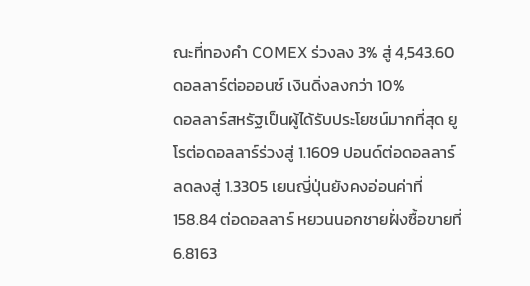ณะที่ทองคำ COMEX ร่วงลง 3% สู่ 4,543.60 ดอลลาร์ต่อออนซ์ เงินดิ่งลงกว่า 10%
ดอลลาร์สหรัฐเป็นผู้ได้รับประโยชน์มากที่สุด ยูโรต่อดอลลาร์ร่วงสู่ 1.1609 ปอนด์ต่อดอลลาร์ลดลงสู่ 1.3305 เยนญี่ปุ่นยังคงอ่อนค่าที่ 158.84 ต่อดอลลาร์ หยวนนอกชายฝั่งซื้อขายที่ 6.8163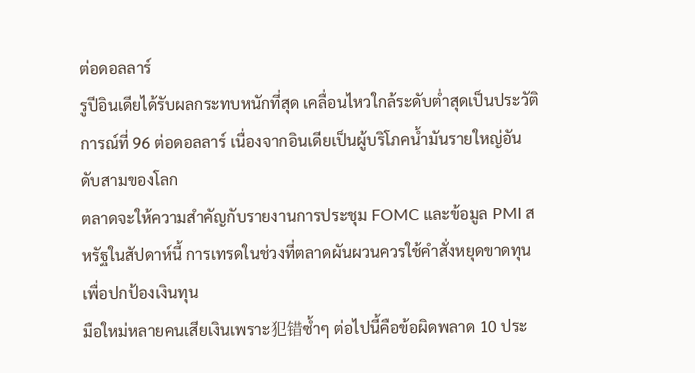ต่อดอลลาร์
รูปีอินเดียได้รับผลกระทบหนักที่สุด เคลื่อนไหวใกล้ระดับต่ำสุดเป็นประวัติการณ์ที่ 96 ต่อดอลลาร์ เนื่องจากอินเดียเป็นผู้บริโภคน้ำมันรายใหญ่อันดับสามของโลก
ตลาดจะให้ความสำคัญกับรายงานการประชุม FOMC และข้อมูล PMI สหรัฐในสัปดาห์นี้ การเทรดในช่วงที่ตลาดผันผวนควรใช้คำสั่งหยุดขาดทุนเพื่อปกป้องเงินทุน
มือใหม่หลายคนเสียเงินเพราะ犯错ซ้ำๆ ต่อไปนี้คือข้อผิดพลาด 10 ประ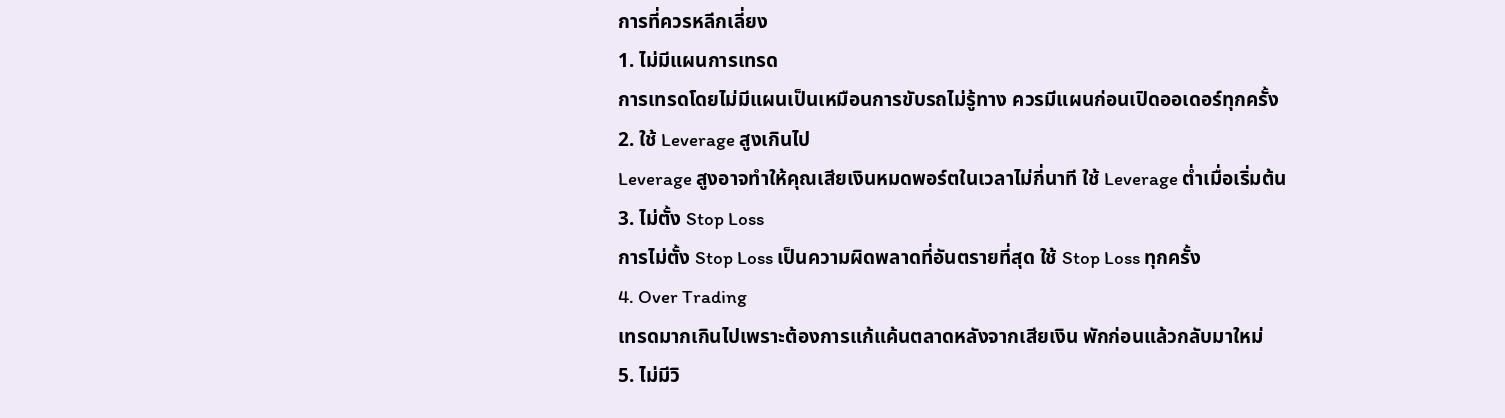การที่ควรหลีกเลี่ยง
1. ไม่มีแผนการเทรด
การเทรดโดยไม่มีแผนเป็นเหมือนการขับรถไม่รู้ทาง ควรมีแผนก่อนเปิดออเดอร์ทุกครั้ง
2. ใช้ Leverage สูงเกินไป
Leverage สูงอาจทำให้คุณเสียเงินหมดพอร์ตในเวลาไม่กี่นาที ใช้ Leverage ต่ำเมื่อเริ่มต้น
3. ไม่ตั้ง Stop Loss
การไม่ตั้ง Stop Loss เป็นความผิดพลาดที่อันตรายที่สุด ใช้ Stop Loss ทุกครั้ง
4. Over Trading
เทรดมากเกินไปเพราะต้องการแก้แค้นตลาดหลังจากเสียเงิน พักก่อนแล้วกลับมาใหม่
5. ไม่มีวิ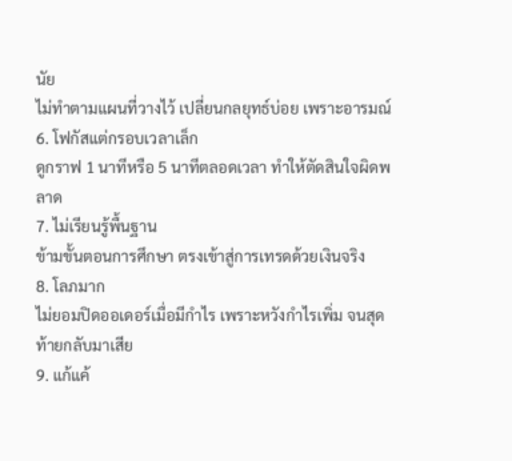นัย
ไม่ทำตามแผนที่วางไว้ เปลี่ยนกลยุทธ์บ่อย เพราะอารมณ์
6. โฟกัสแต่กรอบเวลาเล็ก
ดูกราฟ 1 นาทีหรือ 5 นาทีตลอดเวลา ทำให้ตัดสินใจผิดพลาด
7. ไม่เรียนรู้พื้นฐาน
ข้ามขั้นตอนการศึกษา ตรงเข้าสู่การเทรดด้วยเงินจริง
8. โลภมาก
ไม่ยอมปิดออเดอร์เมื่อมีกำไร เพราะหวังกำไรเพิ่ม จนสุดท้ายกลับมาเสีย
9. แก้แค้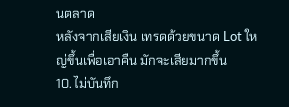นตลาด
หลังจากเสียเงิน เทรดด้วยขนาด Lot ใหญ่ขึ้นเพื่อเอาคืน มักจะเสียมากขึ้น
10. ไม่บันทึก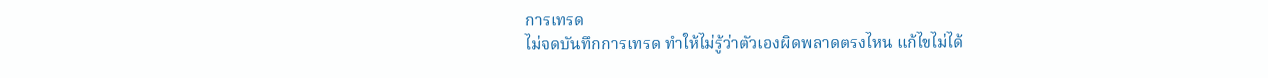การเทรด
ไม่จดบันทึกการเทรด ทำให้ไม่รู้ว่าตัวเองผิดพลาดตรงไหน แก้ไขไม่ได้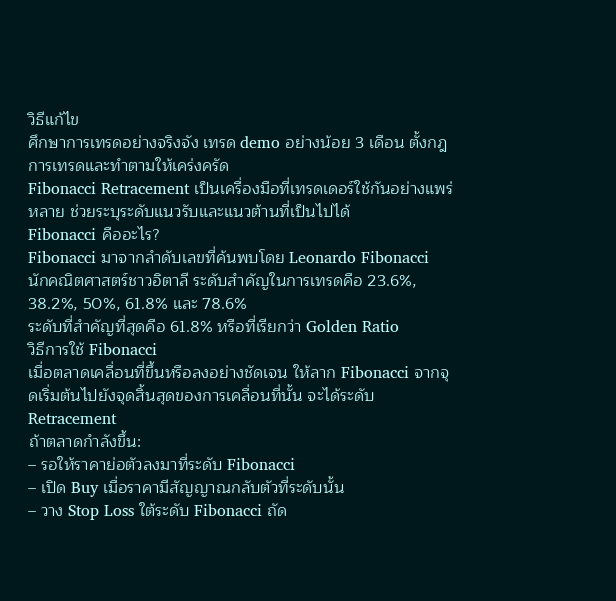วิธีแก้ไข
ศึกษาการเทรดอย่างจริงจัง เทรด demo อย่างน้อย 3 เดือน ตั้งกฎการเทรดและทำตามให้เคร่งครัด
Fibonacci Retracement เป็นเครื่องมือที่เทรดเดอร์ใช้กันอย่างแพร่หลาย ช่วยระบุระดับแนวรับและแนวต้านที่เป็นไปได้
Fibonacci คืออะไร?
Fibonacci มาจากลำดับเลขที่ค้นพบโดย Leonardo Fibonacci นักคณิตศาสตร์ชาวอิตาลี ระดับสำคัญในการเทรดคือ 23.6%, 38.2%, 50%, 61.8% และ 78.6%
ระดับที่สำคัญที่สุดคือ 61.8% หรือที่เรียกว่า Golden Ratio
วิธีการใช้ Fibonacci
เมื่อตลาดเคลื่อนที่ขึ้นหรือลงอย่างชัดเจน ให้ลาก Fibonacci จากจุดเริ่มต้นไปยังจุดสิ้นสุดของการเคลื่อนที่นั้น จะได้ระดับ Retracement
ถ้าตลาดกำลังขึ้น:
– รอให้ราคาย่อตัวลงมาที่ระดับ Fibonacci
– เปิด Buy เมื่อราคามีสัญญาณกลับตัวที่ระดับนั้น
– วาง Stop Loss ใต้ระดับ Fibonacci ถัด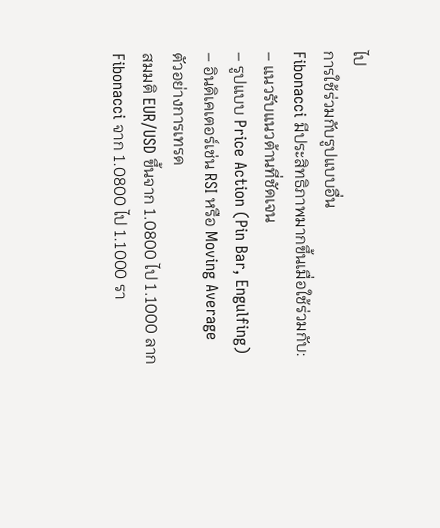ไป
การใช้ร่วมกับรูปแบบอื่น
Fibonacci มีประสิทธิภาพมากขึ้นเมื่อใช้ร่วมกับ:
– แนวรับแนวต้านที่ชัดเจน
– รูปแบบ Price Action (Pin Bar, Engulfing)
– อินดิเคเตอร์เช่น RSI หรือ Moving Average
ตัวอย่างการเทรด
สมมติ EUR/USD ขึ้นจาก 1.0800 ไป 1.1000 ลาก Fibonacci จาก 1.0800 ไป 1.1000 รา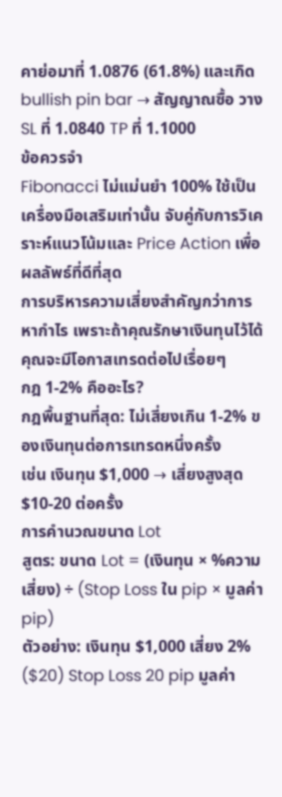คาย่อมาที่ 1.0876 (61.8%) และเกิด bullish pin bar → สัญญาณซื้อ วาง SL ที่ 1.0840 TP ที่ 1.1000
ข้อควรจำ
Fibonacci ไม่แม่นยำ 100% ใช้เป็นเครื่องมือเสริมเท่านั้น จับคู่กับการวิเคราะห์แนวโน้มและ Price Action เพื่อผลลัพธ์ที่ดีที่สุด
การบริหารความเสี่ยงสำคัญกว่าการหากำไร เพราะถ้าคุณรักษาเงินทุนไว้ได้ คุณจะมีโอกาสเทรดต่อไปเรื่อยๆ
กฎ 1-2% คืออะไร?
กฎพื้นฐานที่สุด: ไม่เสี่ยงเกิน 1-2% ของเงินทุนต่อการเทรดหนึ่งครั้ง
เช่น เงินทุน $1,000 → เสี่ยงสูงสุด $10-20 ต่อครั้ง
การคำนวณขนาด Lot
สูตร: ขนาด Lot = (เงินทุน × %ความเสี่ยง) ÷ (Stop Loss ใน pip × มูลค่า pip)
ตัวอย่าง: เงินทุน $1,000 เสี่ยง 2% ($20) Stop Loss 20 pip มูลค่า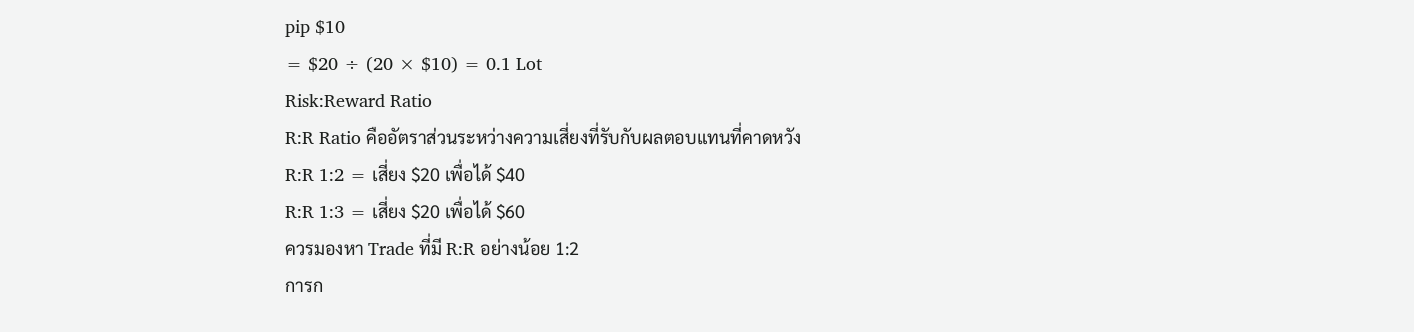pip $10
= $20 ÷ (20 × $10) = 0.1 Lot
Risk:Reward Ratio
R:R Ratio คืออัตราส่วนระหว่างความเสี่ยงที่รับกับผลตอบแทนที่คาดหวัง
R:R 1:2 = เสี่ยง $20 เพื่อได้ $40
R:R 1:3 = เสี่ยง $20 เพื่อได้ $60
ควรมองหา Trade ที่มี R:R อย่างน้อย 1:2
การก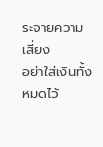ระจายความเสี่ยง
อย่าใส่เงินทั้งหมดไว้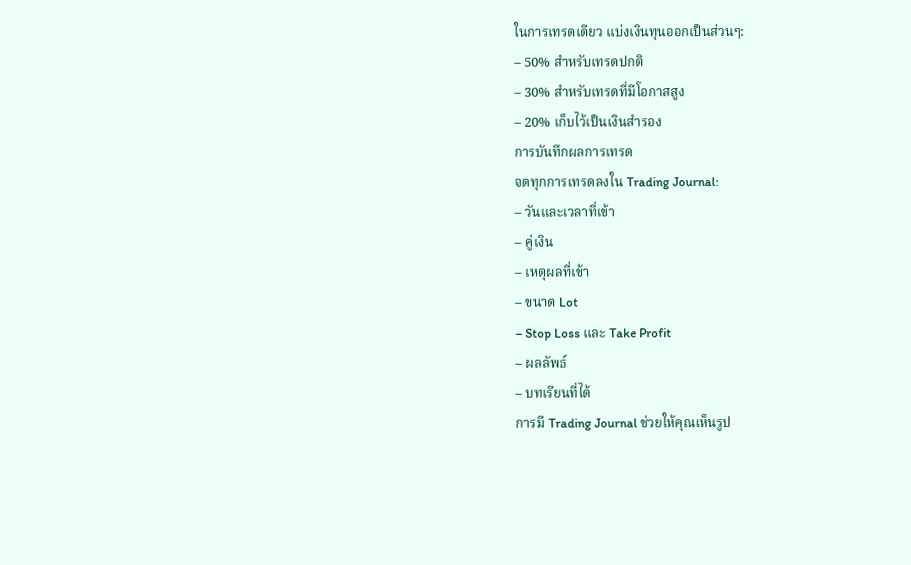ในการเทรดเดียว แบ่งเงินทุนออกเป็นส่วนๆ:
– 50% สำหรับเทรดปกติ
– 30% สำหรับเทรดที่มีโอกาสสูง
– 20% เก็บไว้เป็นเงินสำรอง
การบันทึกผลการเทรด
จดทุกการเทรดลงใน Trading Journal:
– วันและเวลาที่เข้า
– คู่เงิน
– เหตุผลที่เข้า
– ขนาด Lot
– Stop Loss และ Take Profit
– ผลลัพธ์
– บทเรียนที่ได้
การมี Trading Journal ช่วยให้คุณเห็นรูป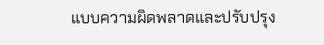แบบความผิดพลาดและปรับปรุง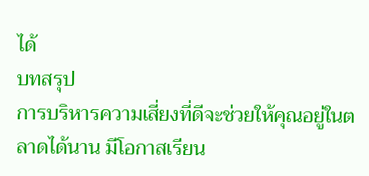ได้
บทสรุป
การบริหารความเสี่ยงที่ดีจะช่วยให้คุณอยู่ในตลาดได้นาน มีโอกาสเรียน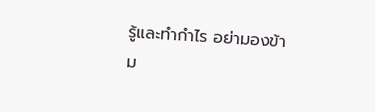รู้และทำกำไร อย่ามองข้าม